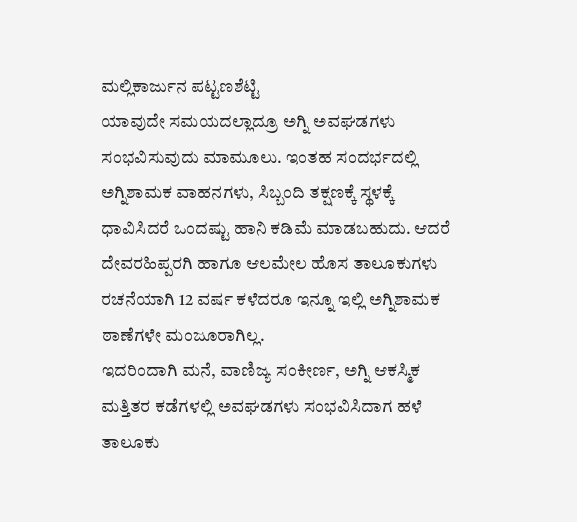ಮಲ್ಲಿಕಾರ್ಜುನ ಪಟ್ಟಣಶೆಟ್ಟಿ
ಯಾವುದೇ ಸಮಯದಲ್ಲಾದ್ರೂ ಅಗ್ನಿ ಅವಘಡಗಳು ಸಂಭವಿಸುವುದು ಮಾಮೂಲು. ಇಂತಹ ಸಂದರ್ಭದಲ್ಲಿ ಅಗ್ನಿಶಾಮಕ ವಾಹನಗಳು, ಸಿಬ್ಬಂದಿ ತಕ್ಷಣಕ್ಕೆ ಸ್ಥಳಕ್ಕೆ ಧಾವಿಸಿದರೆ ಒಂದಷ್ಟು ಹಾನಿ ಕಡಿಮೆ ಮಾಡಬಹುದು. ಆದರೆ ದೇವರಹಿಪ್ಪರಗಿ ಹಾಗೂ ಆಲಮೇಲ ಹೊಸ ತಾಲೂಕುಗಳು ರಚನೆಯಾಗಿ 12 ವರ್ಷ ಕಳೆದರೂ ಇನ್ನೂ ಇಲ್ಲಿ ಅಗ್ನಿಶಾಮಕ ಠಾಣೆಗಳೇ ಮಂಜೂರಾಗಿಲ್ಲ.
ಇದರಿಂದಾಗಿ ಮನೆ, ವಾಣಿಜ್ಯ ಸಂಕೀರ್ಣ, ಅಗ್ನಿ ಆಕಸ್ಮಿಕ ಮತ್ತಿತರ ಕಡೆಗಳಲ್ಲಿ ಅವಘಡಗಳು ಸಂಭವಿಸಿದಾಗ ಹಳೆ ತಾಲೂಕು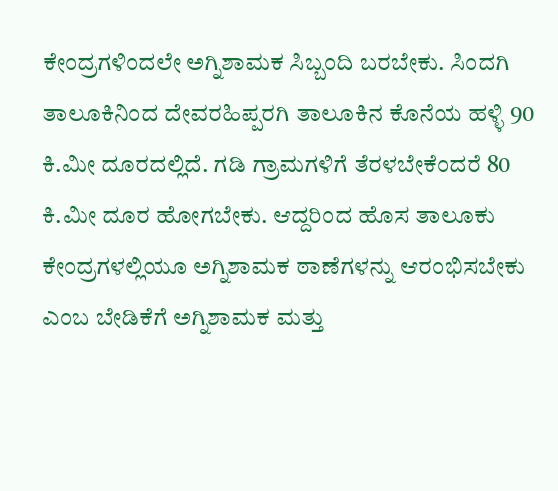ಕೇಂದ್ರಗಳಿಂದಲೇ ಅಗ್ನಿಶಾಮಕ ಸಿಬ್ಬಂದಿ ಬರಬೇಕು. ಸಿಂದಗಿ ತಾಲೂಕಿನಿಂದ ದೇವರಹಿಪ್ಪರಗಿ ತಾಲೂಕಿನ ಕೊನೆಯ ಹಳ್ಳಿ 90 ಕಿ.ಮೀ ದೂರದಲ್ಲಿದೆ. ಗಡಿ ಗ್ರಾಮಗಳಿಗೆ ತೆರಳಬೇಕೆಂದರೆ 80 ಕಿ.ಮೀ ದೂರ ಹೋಗಬೇಕು. ಆದ್ದರಿಂದ ಹೊಸ ತಾಲೂಕು ಕೇಂದ್ರಗಳಲ್ಲಿಯೂ ಅಗ್ನಿಶಾಮಕ ಠಾಣೆಗಳನ್ನು ಆರಂಭಿಸಬೇಕು ಎಂಬ ಬೇಡಿಕೆಗೆ ಅಗ್ನಿಶಾಮಕ ಮತ್ತು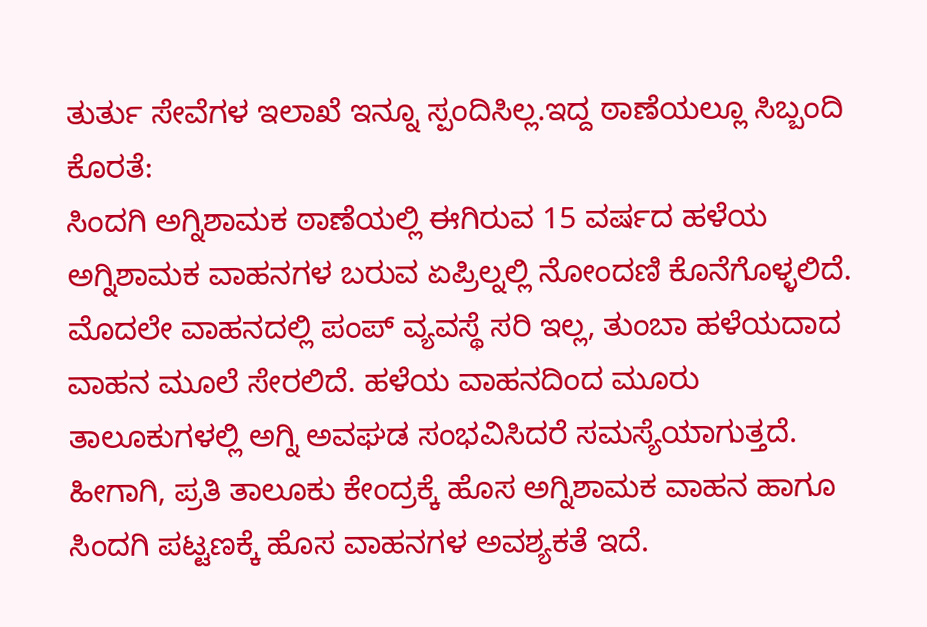ತುರ್ತು ಸೇವೆಗಳ ಇಲಾಖೆ ಇನ್ನೂ ಸ್ಪಂದಿಸಿಲ್ಲ.ಇದ್ದ ಠಾಣೆಯಲ್ಲೂ ಸಿಬ್ಬಂದಿ ಕೊರತೆ:
ಸಿಂದಗಿ ಅಗ್ನಿಶಾಮಕ ಠಾಣೆಯಲ್ಲಿ ಈಗಿರುವ 15 ವರ್ಷದ ಹಳೆಯ ಅಗ್ನಿಶಾಮಕ ವಾಹನಗಳ ಬರುವ ಏಪ್ರಿಲ್ನಲ್ಲಿ ನೋಂದಣಿ ಕೊನೆಗೊಳ್ಳಲಿದೆ. ಮೊದಲೇ ವಾಹನದಲ್ಲಿ ಪಂಪ್ ವ್ಯವಸ್ಥೆ ಸರಿ ಇಲ್ಲ, ತುಂಬಾ ಹಳೆಯದಾದ ವಾಹನ ಮೂಲೆ ಸೇರಲಿದೆ. ಹಳೆಯ ವಾಹನದಿಂದ ಮೂರು ತಾಲೂಕುಗಳಲ್ಲಿ ಅಗ್ನಿ ಅವಘಡ ಸಂಭವಿಸಿದರೆ ಸಮಸ್ಯೆಯಾಗುತ್ತದೆ. ಹೀಗಾಗಿ, ಪ್ರತಿ ತಾಲೂಕು ಕೇಂದ್ರಕ್ಕೆ ಹೊಸ ಅಗ್ನಿಶಾಮಕ ವಾಹನ ಹಾಗೂ ಸಿಂದಗಿ ಪಟ್ಟಣಕ್ಕೆ ಹೊಸ ವಾಹನಗಳ ಅವಶ್ಯಕತೆ ಇದೆ.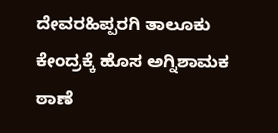ದೇವರಹಿಪ್ಪರಗಿ ತಾಲೂಕು ಕೇಂದ್ರಕ್ಕೆ ಹೊಸ ಅಗ್ನಿಶಾಮಕ ಠಾಣೆ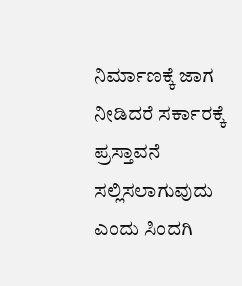ನಿರ್ಮಾಣಕ್ಕೆ ಜಾಗ ನೀಡಿದರೆ ಸರ್ಕಾರಕ್ಕೆ ಪ್ರಸ್ತಾವನೆ ಸಲ್ಲಿಸಲಾಗುವುದು ಎಂದು ಸಿಂದಗಿ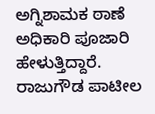ಅಗ್ನಿಶಾಮಕ ಠಾಣೆ ಅಧಿಕಾರಿ ಪೂಜಾರಿ ಹೇಳುತ್ತಿದ್ದಾರೆ.
ರಾಜುಗೌಡ ಪಾಟೀಲ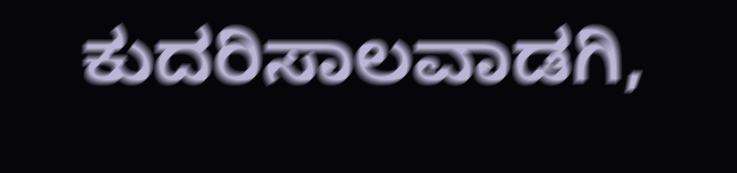ಕುದರಿಸಾಲವಾಡಗಿ,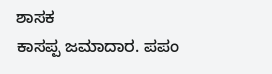ಶಾಸಕ
ಕಾಸಪ್ಪ ಜಮಾದಾರ. ಪಪಂ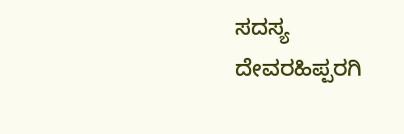ಸದಸ್ಯ ದೇವರಹಿಪ್ಪರಗಿ